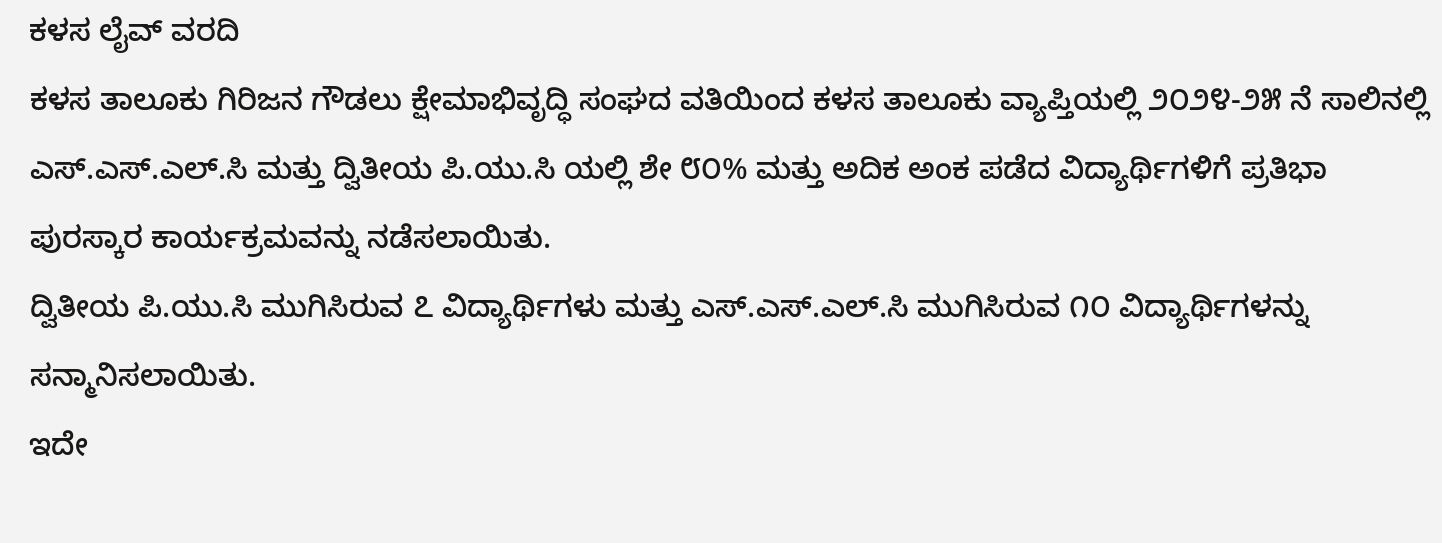ಕಳಸ ಲೈವ್ ವರದಿ
ಕಳಸ ತಾಲೂಕು ಗಿರಿಜನ ಗೌಡಲು ಕ್ಷೇಮಾಭಿವೃದ್ಧಿ ಸಂಘದ ವತಿಯಿಂದ ಕಳಸ ತಾಲೂಕು ವ್ಯಾಪ್ತಿಯಲ್ಲಿ ೨೦೨೪-೨೫ ನೆ ಸಾಲಿನಲ್ಲಿ ಎಸ್.ಎಸ್.ಎಲ್.ಸಿ ಮತ್ತು ದ್ವಿತೀಯ ಪಿ.ಯು.ಸಿ ಯಲ್ಲಿ ಶೇ ೮೦% ಮತ್ತು ಅದಿಕ ಅಂಕ ಪಡೆದ ವಿದ್ಯಾರ್ಥಿಗಳಿಗೆ ಪ್ರತಿಭಾ ಪುರಸ್ಕಾರ ಕಾರ್ಯಕ್ರಮವನ್ನು ನಡೆಸಲಾಯಿತು.
ದ್ವಿತೀಯ ಪಿ.ಯು.ಸಿ ಮುಗಿಸಿರುವ ೭ ವಿದ್ಯಾರ್ಥಿಗಳು ಮತ್ತು ಎಸ್.ಎಸ್.ಎಲ್.ಸಿ ಮುಗಿಸಿರುವ ೧೦ ವಿದ್ಯಾರ್ಥಿಗಳನ್ನು ಸನ್ಮಾನಿಸಲಾಯಿತು.
ಇದೇ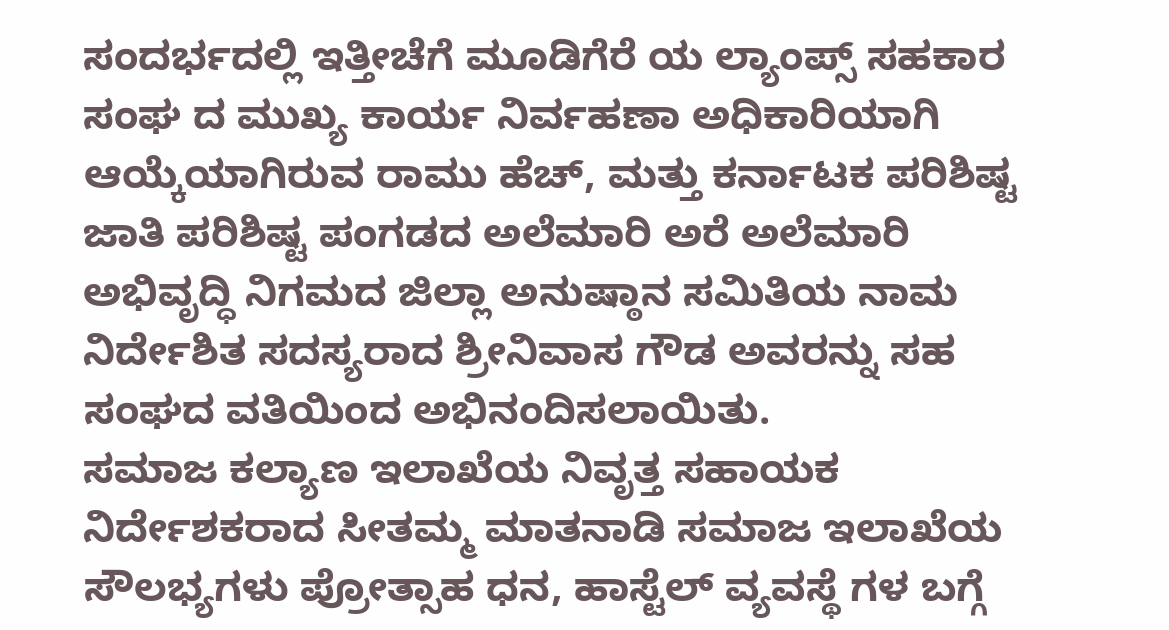ಸಂದರ್ಭದಲ್ಲಿ ಇತ್ತೀಚೆಗೆ ಮೂಡಿಗೆರೆ ಯ ಲ್ಯಾಂಪ್ಸ್ ಸಹಕಾರ ಸಂಘ ದ ಮುಖ್ಯ ಕಾರ್ಯ ನಿರ್ವಹಣಾ ಅಧಿಕಾರಿಯಾಗಿ ಆಯ್ಕೆಯಾಗಿರುವ ರಾಮು ಹೆಚ್, ಮತ್ತು ಕರ್ನಾಟಕ ಪರಿಶಿಷ್ಟ ಜಾತಿ ಪರಿಶಿಷ್ಟ ಪಂಗಡದ ಅಲೆಮಾರಿ ಅರೆ ಅಲೆಮಾರಿ ಅಭಿವೃದ್ಧಿ ನಿಗಮದ ಜಿಲ್ಲಾ ಅನುಷ್ಠಾನ ಸಮಿತಿಯ ನಾಮ ನಿರ್ದೇಶಿತ ಸದಸ್ಯರಾದ ಶ್ರೀನಿವಾಸ ಗೌಡ ಅವರನ್ನು ಸಹ ಸಂಘದ ವತಿಯಿಂದ ಅಭಿನಂದಿಸಲಾಯಿತು.
ಸಮಾಜ ಕಲ್ಯಾಣ ಇಲಾಖೆಯ ನಿವೃತ್ತ ಸಹಾಯಕ ನಿರ್ದೇಶಕರಾದ ಸೀತಮ್ಮ ಮಾತನಾಡಿ ಸಮಾಜ ಇಲಾಖೆಯ ಸೌಲಭ್ಯಗಳು ಪ್ರೋತ್ಸಾಹ ಧನ, ಹಾಸ್ಟೆಲ್ ವ್ಯವಸ್ಥೆ ಗಳ ಬಗ್ಗೆ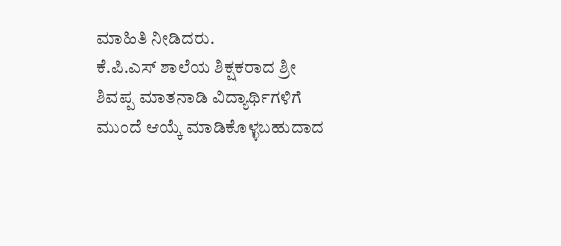ಮಾಹಿತಿ ನೀಡಿದರು.
ಕೆ.ಪಿ.ಎಸ್ ಶಾಲೆಯ ಶಿಕ್ಷಕರಾದ ಶ್ರೀ ಶಿವಪ್ಪ ಮಾತನಾಡಿ ವಿದ್ಯಾರ್ಥಿಗಳಿಗೆ ಮುಂದೆ ಆಯ್ಕೆ ಮಾಡಿಕೊಳ್ಳಬಹುದಾದ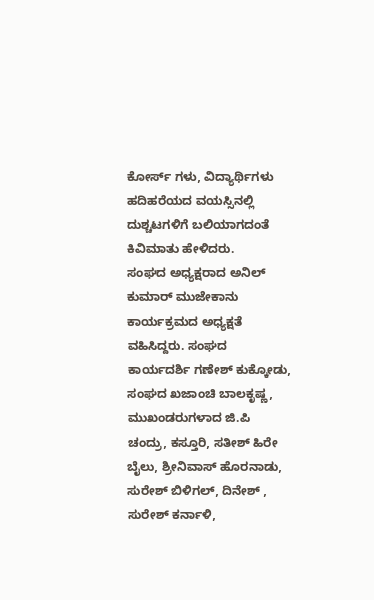ಕೋರ್ಸ್ ಗಳು, ವಿದ್ಯಾರ್ಥಿಗಳು ಹದಿಹರೆಯದ ವಯಸ್ಸಿನಲ್ಲಿ ದುಶ್ಚಟಗಳಿಗೆ ಬಲಿಯಾಗದಂತೆ ಕಿವಿಮಾತು ಹೇಳಿದರು.
ಸಂಘದ ಅಧ್ಯಕ್ಷರಾದ ಅನಿಲ್ ಕುಮಾರ್ ಮುಜೇಕಾನು ಕಾರ್ಯಕ್ರಮದ ಅಧ್ಯಕ್ಷತೆ ವಹಿಸಿದ್ದರು. ಸಂಘದ ಕಾರ್ಯದರ್ಶಿ ಗಣೇಶ್ ಕುಕ್ಕೋಡು, ಸಂಘದ ಖಜಾಂಚಿ ಬಾಲಕೃಷ್ಣ, ಮುಖಂಡರುಗಳಾದ ಜಿ.ಪಿ ಚಂದ್ರು, ಕಸ್ತೂರಿ, ಸತೀಶ್ ಹಿರೇ ಬೈಲು, ಶ್ರೀನಿವಾಸ್ ಹೊರನಾಡು, ಸುರೇಶ್ ಬಿಳಿಗಲ್, ದಿನೇಶ್ , ಸುರೇಶ್ ಕರ್ನಾಳಿ,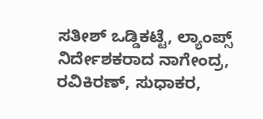ಸತೀಶ್ ಒಡ್ಡಿಕಟ್ಟೆ, ಲ್ಯಾಂಪ್ಸ್ ನಿರ್ದೇಶಕರಾದ ನಾಗೇಂದ್ರ, ರವಿಕಿರಣ್, ಸುಧಾಕರ,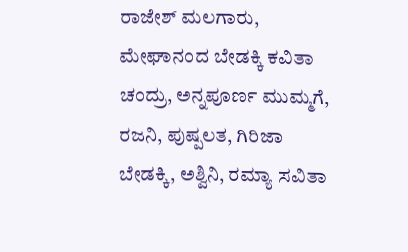ರಾಜೇಶ್ ಮಲಗಾರು, ಮೇಘಾನಂದ ಬೇಡಕ್ಕಿ ಕವಿತಾ ಚಂದ್ರು, ಅನ್ನಪೂರ್ಣ ಮುಮ್ಮಗೆ, ರಜನಿ, ಪುಷ್ಪಲತ, ಗಿರಿಜಾ ಬೇಡಕ್ಕಿ, ಅಶ್ವಿನಿ, ರಮ್ಯಾ ಸವಿತಾ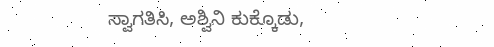ಸ್ವಾಗತಿಸಿ, ಅಶ್ವಿನಿ ಕುಕ್ಕೊಡು,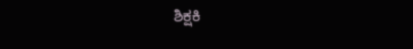ಶಿಕ್ಷಕಿ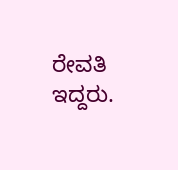ರೇವತಿ ಇದ್ದರು.